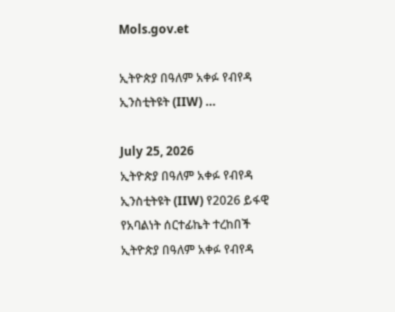Mols.gov.et

ኢትዮጵያ በዓለም አቀፉ የብየዳ ኢንስቲትዩት (IIW) …

July 25, 2026
ኢትዮጵያ በዓለም አቀፉ የብየዳ ኢንስቲትዩት (IIW) የ2026 ይፋዊ የአባልነት ሰርተፊኬት ተረከበች ኢትዮጵያ በዓለም አቀፉ የብየዳ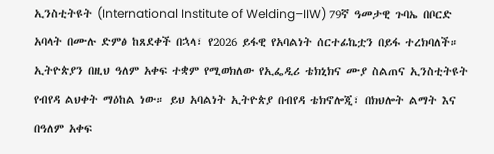ኢንስቲትዩት (International Institute of Welding–IIW) 79ኛ ዓመታዊ ጉባኤ በቦርድ አባላት በሙሉ ድምፅ ከጸደቀች በኋላ፣ የ2026 ይፋዊ የአባልነት ሰርተፊኬቷን በይፋ ተረክባለች። ኢትዮጵያን በዚህ ዓለም አቀፍ ተቋም የሚወክለው የኢፌዲሪ ቴክኒክና ሙያ ስልጠና ኢንስቲትዩት የብየዳ ልህቀት ማዕከል ነው። ይህ አባልነት ኢትዮጵያ በብየዳ ቴክኖሎጂ፣ በክህሎት ልማት እና በዓለም አቀፍ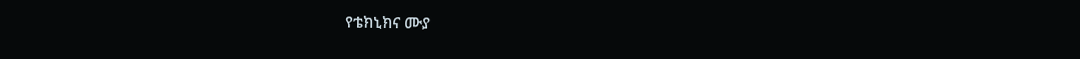የቴክኒክና ሙያ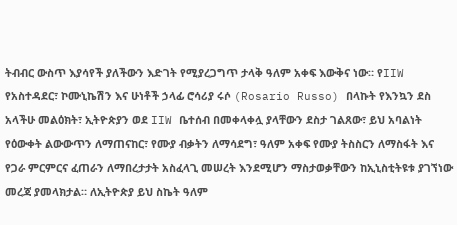ትብብር ውስጥ እያሳየች ያለችውን እድገት የሚያረጋግጥ ታላቅ ዓለም አቀፍ እውቅና ነው። የIIW የአስተዳደር፣ ኮሙኒኬሽን እና ሁነቶች ኃላፊ ሮሳሪያ ሩሶ (Rosario Russo) በላኩት የእንኳን ደስ አላችሁ መልዕክት፣ ኢትዮጵያን ወደ IIW ቤተሰብ በመቀላቀሏ ያላቸውን ደስታ ገልጸው፣ ይህ አባልነት የዕውቀት ልውውጥን ለማጠናከር፣ የሙያ ብቃትን ለማሳደግ፣ ዓለም አቀፍ የሙያ ትስስርን ለማስፋት እና የጋራ ምርምርና ፈጠራን ለማበረታታት አስፈላጊ መሠረት እንደሚሆን ማስታወቃቸውን ከኢኒስቲትዩቱ ያገኘነው መረጃ ያመላክታል። ለኢትዮጵያ ይህ ስኬት ዓለም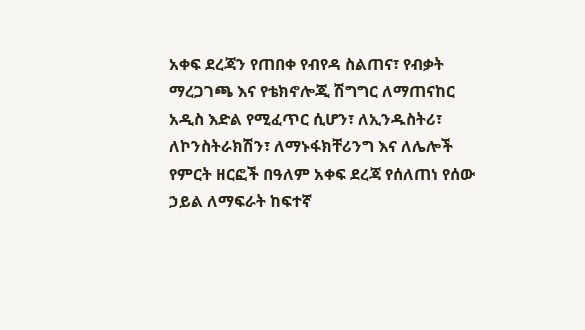አቀፍ ደረጃን የጠበቀ የብየዳ ስልጠና፣ የብቃት ማረጋገጫ እና የቴክኖሎጂ ሽግግር ለማጠናከር አዲስ እድል የሚፈጥር ሲሆን፣ ለኢንዱስትሪ፣ ለኮንስትራክሽን፣ ለማኑፋክቸሪንግ እና ለሌሎች የምርት ዘርፎች በዓለም አቀፍ ደረጃ የሰለጠነ የሰው ኃይል ለማፍራት ከፍተኛ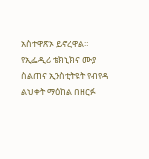አስተዋጽኦ ይኖረዋል። የኢፌዲሪ ቴክኒክና ሙያ ስልጠና ኢንስቲትዩት የብየዳ ልህቀት ማዕከል በዘርፉ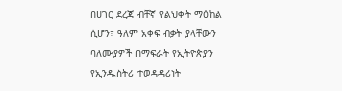በሀገር ደረጃ ብቸኛ የልህቀት ማዕከል ሲሆን፣ ዓለም አቀፍ ብቃት ያላቸውን ባለሙያዎች በማፍራት የኢትዮጵያን የኢንዱስትሪ ተወዳዳሪነት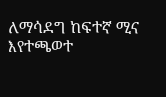ለማሳደግ ከፍተኛ ሚና እየተጫወተ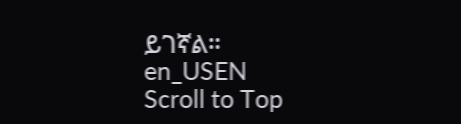ይገኛል።
en_USEN
Scroll to Top